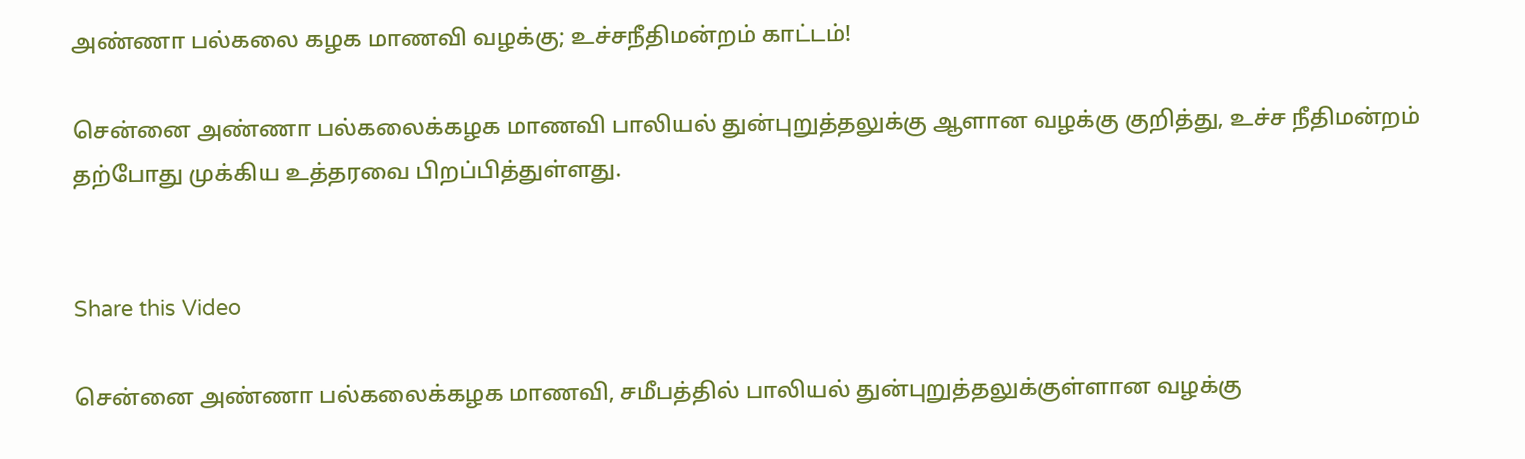அண்ணா பல்கலை கழக மாணவி வழக்கு; உச்சநீதிமன்றம் காட்டம்!

சென்னை அண்ணா பல்கலைக்கழக மாணவி பாலியல் துன்புறுத்தலுக்கு ஆளான வழக்கு குறித்து, உச்ச நீதிமன்றம் தற்போது முக்கிய உத்தரவை பிறப்பித்துள்ளது.


Share this Video

சென்னை அண்ணா பல்கலைக்கழக மாணவி, சமீபத்தில் பாலியல் துன்புறுத்தலுக்குள்ளான வழக்கு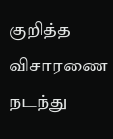குறித்த விசாரணை நடந்து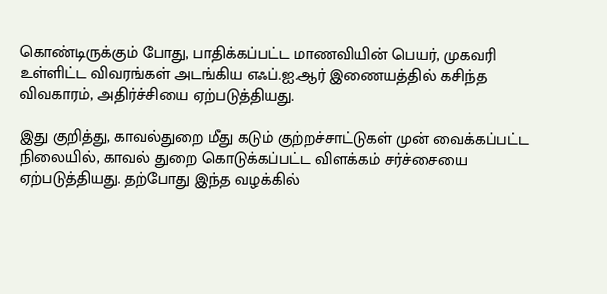கொண்டிருக்கும் போது, பாதிக்கப்பட்ட மாணவியின் பெயர், முகவரி உள்ளிட்ட விவரங்கள் அடங்கிய எஃப்.ஐ.ஆர் இணையத்தில் கசிந்த விவகாரம், அதிர்ச்சியை ஏற்படுத்தியது.

இது குறித்து, காவல்துறை மீது கடும் குற்றச்சாட்டுகள் முன் வைக்கப்பட்ட நிலையில், காவல் துறை கொடுக்கப்பட்ட விளக்கம் சர்ச்சையை ஏற்படுத்தியது. தற்போது இந்த வழக்கில்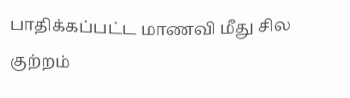பாதிக்கப்பட்ட மாணவி மீது சில குற்றம்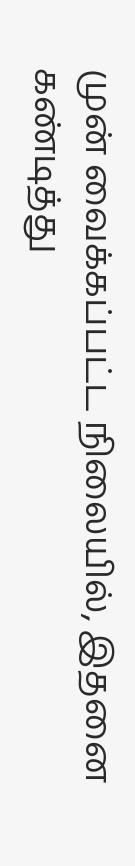முன் வைக்கப்பட்ட நிலையில், இதனை கண்டித்து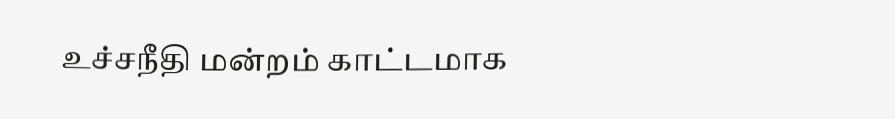உச்சநீதி மன்றம் காட்டமாக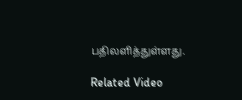பதிலளித்துள்ளது.

Related Video